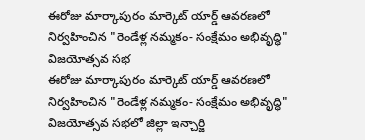ఈరోజు మార్కాపురం మార్కెట్ యార్డ్ ఆవరణలో నిర్వహించిన "రెండేళ్ల నమ్మకం- సంక్షేమం అభివృద్ధి" విజయోత్సవ సభ
ఈరోజు మార్కాపురం మార్కెట్ యార్డ్ ఆవరణలో నిర్వహించిన "రెండేళ్ల నమ్మకం- సంక్షేమం అభివృద్ధి" విజయోత్సవ సభలో జిల్లా ఇన్చార్జి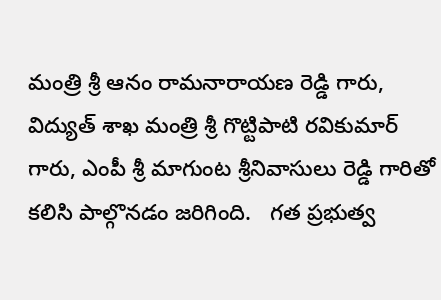మంత్రి శ్రీ ఆనం రామనారాయణ రెడ్డి గారు, విద్యుత్ శాఖ మంత్రి శ్రీ గొట్టిపాటి రవికుమార్ గారు, ఎంపీ శ్రీ మాగుంట శ్రీనివాసులు రెడ్డి గారితో కలిసి పాల్గొనడం జరిగింది.   గత ప్రభుత్వ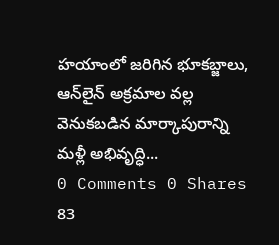హయాంలో జరిగిన భూకబ్జాలు, ఆన్‌లైన్ అక్రమాల వల్ల వెనుకబడిన మార్కాపురాన్ని మళ్లీ అభివృద్ధి...
0 Comments 0 Shares 83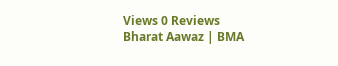Views 0 Reviews
Bharat Aawaz | BMA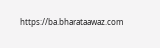https://ba.bharataawaz.com